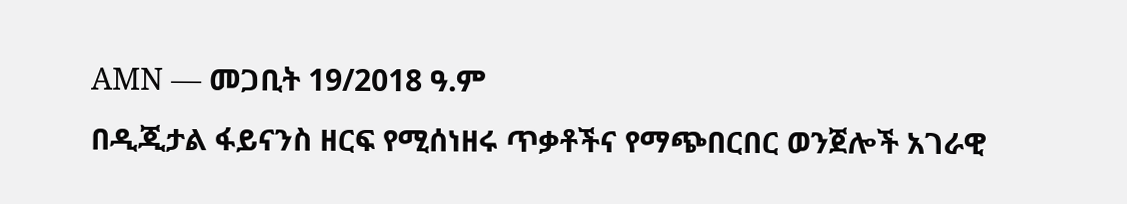AMN — መጋቢት 19/2018 ዓ.ም
በዲጂታል ፋይናንስ ዘርፍ የሚሰነዘሩ ጥቃቶችና የማጭበርበር ወንጀሎች አገራዊ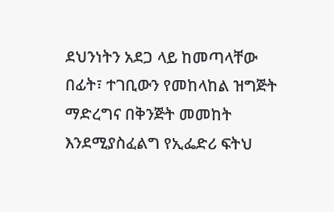ደህንነትን አደጋ ላይ ከመጣላቸው በፊት፣ ተገቢውን የመከላከል ዝግጅት ማድረግና በቅንጅት መመከት እንደሚያስፈልግ የኢፌድሪ ፍትህ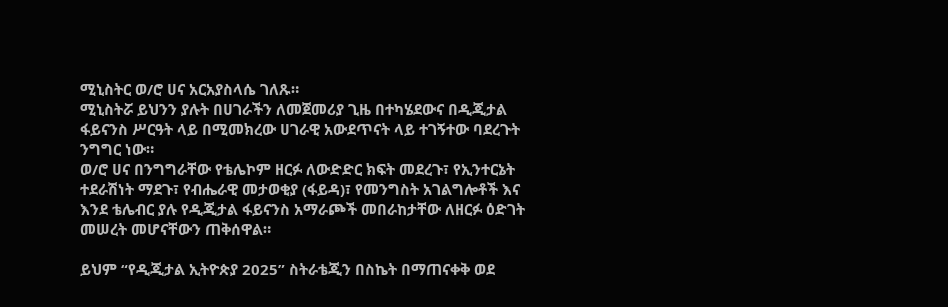ሚኒስትር ወ/ሮ ሀና አርአያስላሴ ገለጹ።
ሚኒስትሯ ይህንን ያሉት በሀገራችን ለመጀመሪያ ጊዜ በተካሄደውና በዲጂታል ፋይናንስ ሥርዓት ላይ በሚመክረው ሀገራዊ አውደጥናት ላይ ተገኝተው ባደረጉት ንግግር ነው።
ወ/ሮ ሀና በንግግራቸው የቴሌኮም ዘርፉ ለውድድር ክፍት መደረጉ፣ የኢንተርኔት ተደራሽነት ማደጉ፣ የብሔራዊ መታወቂያ (ፋይዳ)፣ የመንግስት አገልግሎቶች እና እንደ ቴሌብር ያሉ የዲጂታል ፋይናንስ አማራጮች መበራከታቸው ለዘርፉ ዕድገት መሠረት መሆናቸውን ጠቅሰዋል።

ይህም “የዲጂታል ኢትዮጵያ 2025” ስትራቴጂን በስኬት በማጠናቀቅ ወደ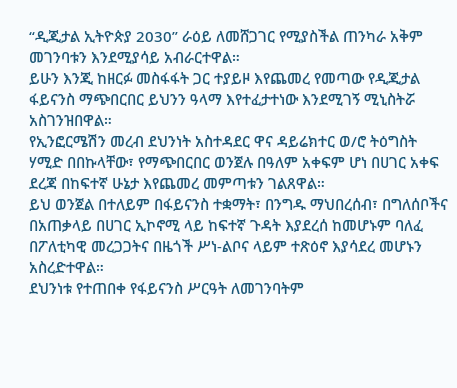“ዲጂታል ኢትዮጵያ 2030” ራዕይ ለመሸጋገር የሚያስችል ጠንካራ አቅም መገንባቱን እንደሚያሳይ አብራርተዋል።
ይሁን እንጂ ከዘርፉ መስፋፋት ጋር ተያይዞ እየጨመረ የመጣው የዲጂታል ፋይናንስ ማጭበርበር ይህንን ዓላማ እየተፈታተነው እንደሚገኝ ሚኒስትሯ አስገንዝበዋል።
የኢንፎርሜሽን መረብ ደህንነት አስተዳደር ዋና ዳይሬክተር ወ/ሮ ትዕግስት ሃሚድ በበኩላቸው፣ የማጭበርበር ወንጀሉ በዓለም አቀፍም ሆነ በሀገር አቀፍ ደረጃ በከፍተኛ ሁኔታ እየጨመረ መምጣቱን ገልጸዋል።
ይህ ወንጀል በተለይም በፋይናንስ ተቋማት፣ በንግዱ ማህበረሰብ፣ በግለሰቦችና በአጠቃላይ በሀገር ኢኮኖሚ ላይ ከፍተኛ ጉዳት እያደረሰ ከመሆኑም ባለፈ በፖለቲካዊ መረጋጋትና በዜጎች ሥነ-ልቦና ላይም ተጽዕኖ እያሳደረ መሆኑን አስረድተዋል።
ደህንነቱ የተጠበቀ የፋይናንስ ሥርዓት ለመገንባትም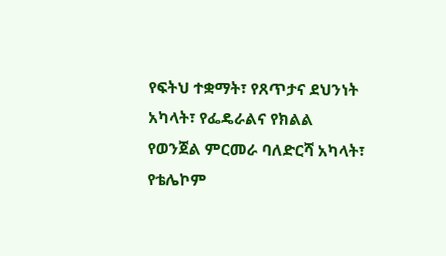የፍትህ ተቋማት፣ የጸጥታና ደህንነት አካላት፣ የፌዴራልና የክልል የወንጀል ምርመራ ባለድርሻ አካላት፣ የቴሌኮም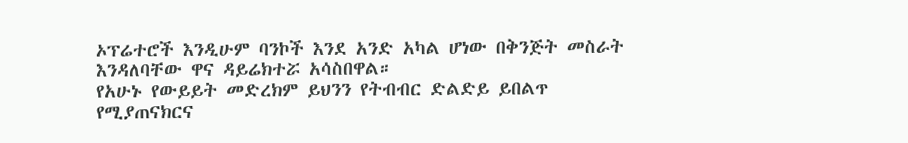ኦፕሬተሮች እንዲሁም ባንኮች እንደ አንድ አካል ሆነው በቅንጅት መስራት እንዳለባቸው ዋና ዳይሬክተሯ አሳስበዋል።
የአሁኑ የውይይት መድረክም ይህንን የትብብር ድልድይ ይበልጥ የሚያጠናክርና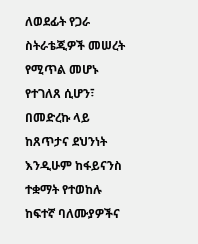ለወደፊት የጋራ ስትራቴጂዎች መሠረት የሚጥል መሆኑ የተገለጸ ሲሆን፣ በመድረኩ ላይ ከጸጥታና ደህንነት እንዲሁም ከፋይናንስ ተቋማት የተወከሉ ከፍተኛ ባለሙያዎችና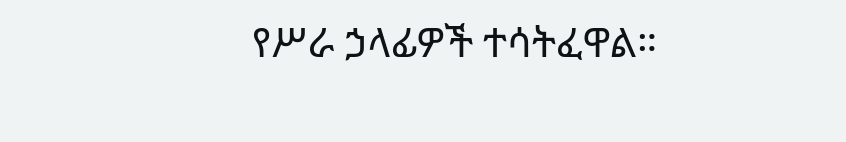የሥራ ኃላፊዎች ተሳትፈዋል።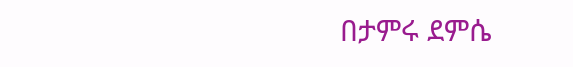በታምሩ ደምሴ